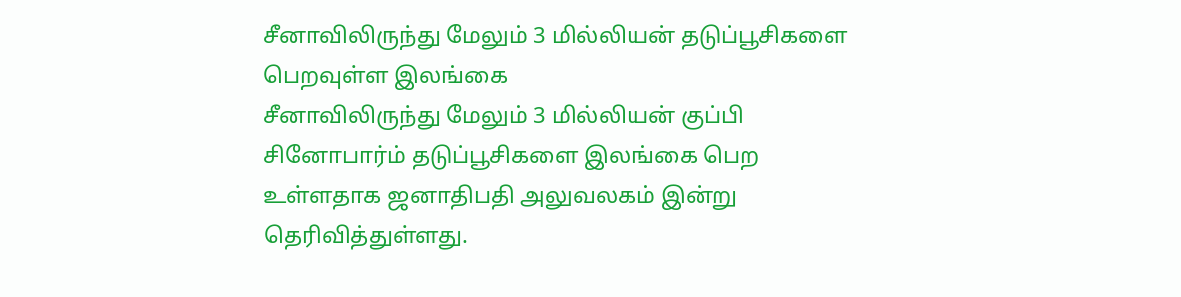சீனாவிலிருந்து மேலும் 3 மில்லியன் தடுப்பூசிகளை பெறவுள்ள இலங்கை
சீனாவிலிருந்து மேலும் 3 மில்லியன் குப்பி சினோபார்ம் தடுப்பூசிகளை இலங்கை பெற உள்ளதாக ஜனாதிபதி அலுவலகம் இன்று தெரிவித்துள்ளது.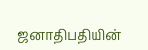ஜனாதிபதியின்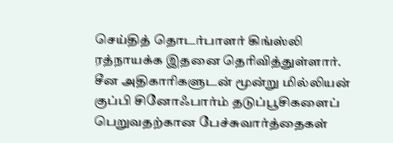செய்தித் தொடர்பாளர் கிங்ஸ்லி ரத்நாயக்க இதனை தெரிவித்துள்ளார்.
சீன அதிகாரிகளுடன் மூன்று மில்லியன் குப்பி சினோஃபார்ம் தடுப்பூசிகளைப் பெறுவதற்கான பேச்சுவார்த்தைகள்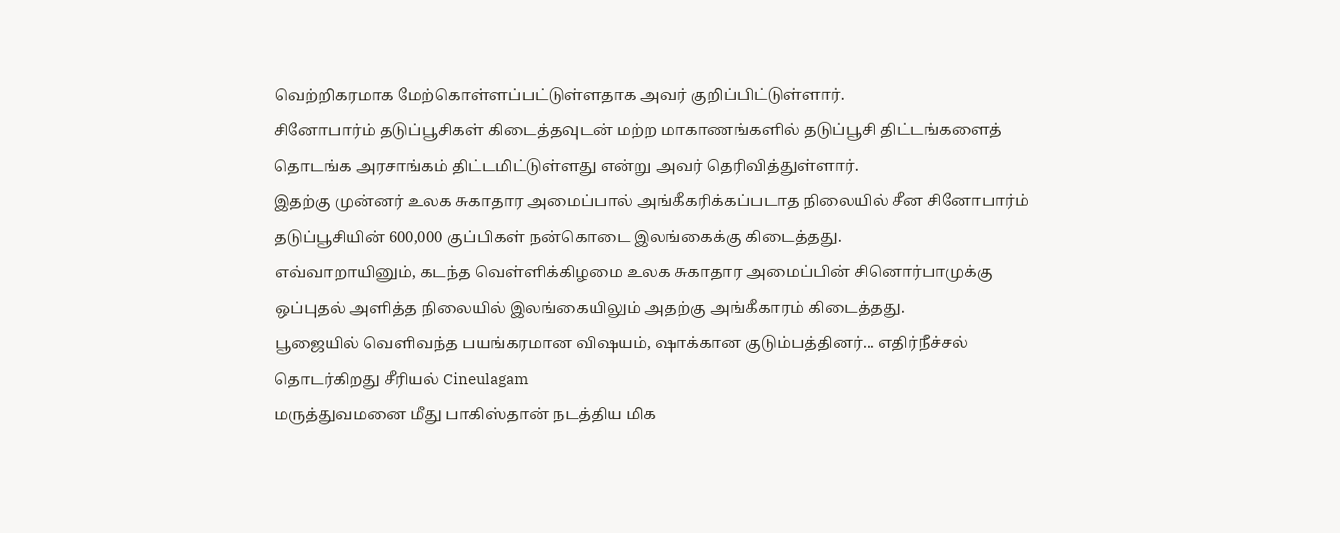வெற்றிகரமாக மேற்கொள்ளப்பட்டுள்ளதாக அவர் குறிப்பிட்டுள்ளார்.
சினோபார்ம் தடுப்பூசிகள் கிடைத்தவுடன் மற்ற மாகாணங்களில் தடுப்பூசி திட்டங்களைத் தொடங்க அரசாங்கம் திட்டமிட்டுள்ளது என்று அவர் தெரிவித்துள்ளார்.
இதற்கு முன்னர் உலக சுகாதார அமைப்பால் அங்கீகரிக்கப்படாத நிலையில் சீன சினோபார்ம் தடுப்பூசியின் 600,000 குப்பிகள் நன்கொடை இலங்கைக்கு கிடைத்தது.
எவ்வாறாயினும், கடந்த வெள்ளிக்கிழமை உலக சுகாதார அமைப்பின் சினொர்பாமுக்கு
ஒப்புதல் அளித்த நிலையில் இலங்கையிலும் அதற்கு அங்கீகாரம் கிடைத்தது.
பூஜையில் வெளிவந்த பயங்கரமான விஷயம், ஷாக்கான குடும்பத்தினர்... எதிர்நீச்சல் தொடர்கிறது சீரியல் Cineulagam
மருத்துவமனை மீது பாகிஸ்தான் நடத்திய மிக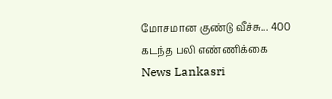மோசமான குண்டு வீச்சு... 400 கடந்த பலி எண்ணிக்கை News Lankasri